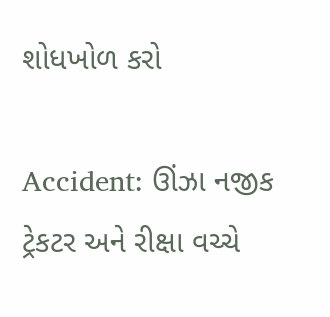શોધખોળ કરો

Accident: ઊંઝા નજીક ટ્રેકટર અને રીક્ષા વચ્ચે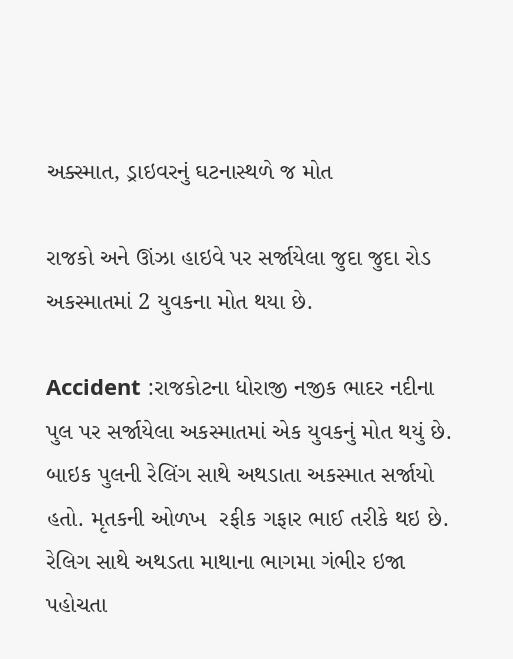અક્સ્માત, ડ્રાઇવરનું ઘટનાસ્થળે જ મોત

રાજકો અને ઊંઝા હાઇવે પર સર્જાયેલા જુદા જુદા રોડ અકસ્માતમાં 2 યુવકના મોત થયા છે.

Accident :રાજકોટના ધોરાજી નજીક ભાદર નદીના પુલ પર સર્જાયેલા અકસ્માતમાં એક યુવકનું મોત થયું છે. બાઇક પુલની રેલિંગ સાથે અથડાતા અકસ્માત સર્જાયો હતો. મૃતકની ઓળખ  રફીક ગફાર ભાઈ તરીકે થઇ છે. રેલિગ સાથે અથડતા માથાના ભાગમા ગંભીર ઇજા પહોચતા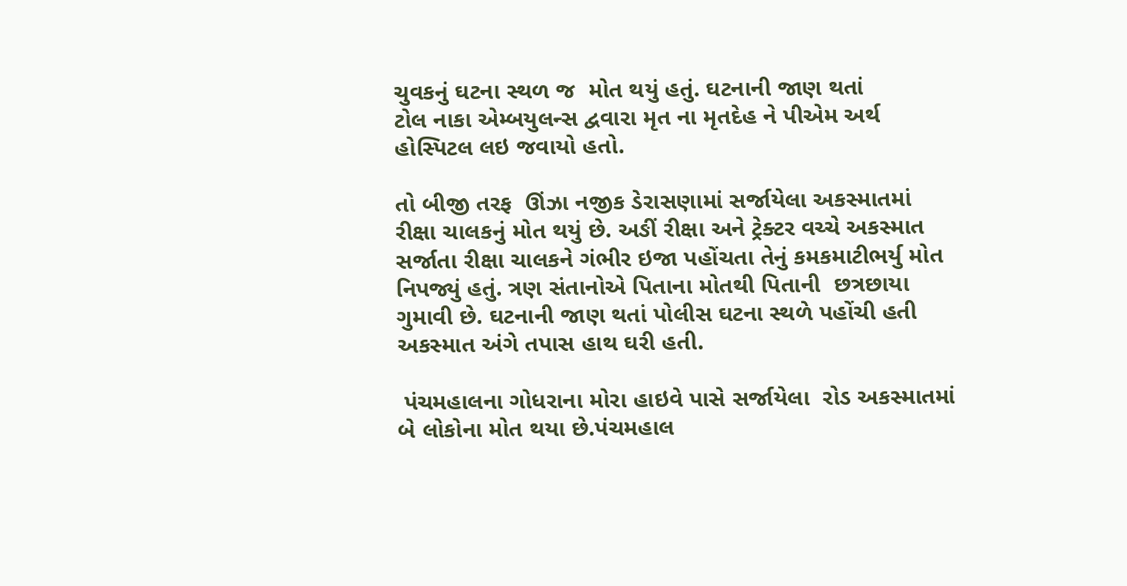ચુવકનું ઘટના સ્થળ જ  મોત થયું હતું. ઘટનાની જાણ થતાં
ટોલ નાકા એમ્બયુલન્સ દ્વવારા મૃત ના મૃતદેહ ને પીએમ અર્થ હોસ્પિટલ લઇ જવાયો હતો.

તો બીજી તરફ  ઊંઝા નજીક ડેરાસણામાં સર્જાયેલા અકસ્માતમાં રીક્ષા ચાલકનું મોત થયું છે. અઙીં રીક્ષા અને ટ્રેક્ટર વચ્ચે અકસ્માત સર્જાતા રીક્ષા ચાલકને ગંભીર ઇજા પહોંચતા તેનું કમકમાટીભર્યુ મોત નિપજ્યું હતું. ત્રણ સંતાનોએ પિતાના મોતથી પિતાની  છત્રછાયા ગુમાવી છે. ઘટનાની જાણ થતાં પોલીસ ઘટના સ્થળે પહોંચી હતી અકસ્માત અંગે તપાસ હાથ ઘરી હતી.

 પંચમહાલના ગોધરાના મોરા હાઇવે પાસે સર્જાયેલા  રોડ અકસ્માતમાં બે લોકોના મોત થયા છે.પંચમહાલ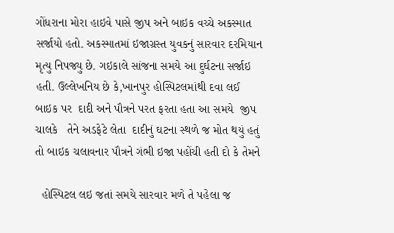ગોંધરાના મોરા હાઇવે પાસે જીપ અને બાઇક વચ્ચે અકસ્માત સર્જાયો હતો. અકસ્માતમાં ઇજાગ્રસ્ત યુવકનું સારવાર દરમિયાન મૃત્યુ નિપજ્યુ છે. ગઇકાલે સાંજના સમયે આ દુર્ઘટના સર્જાઇ હતી. ઉલ્લેખનિય છે કે,ખાનપુર હોસ્પિટલમાંથી દવા લઈ બાઇક પર  દાદી અને પૌત્રને પરત ફરતા હતા આ સમયે  જીપ ચાલકે   તેને અડફેટે લેતા  દાદીનું ઘટના સ્થળે જ મોત થયું હતું તો બાઇક ચલાવનાર પૌત્રને ગંભી ઇજા પહોંચી હતી દો કે તેમને

  હોસ્પિટલ લઇ જતાં સમયે સારવાર મળે તે પહેલા જ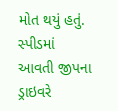મોત થયું હતું. સ્પીડમાં આવતી જીપના ડ્રાઇવરે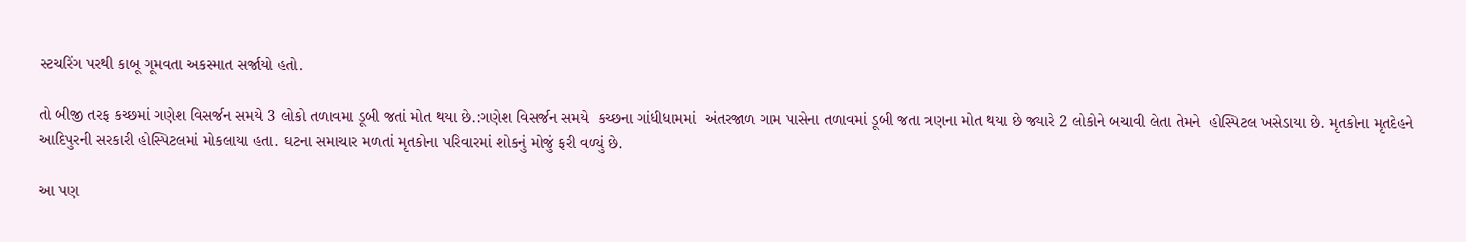સ્ટચરિંગ પરથી કાબૂ ગૂમવતા અકસ્માત સર્જાયો હતો.

તો બીજી તરફ કચ્છમાં ગણેશ વિસર્જન સમયે 3 લોકો તળાવમા ડૂબી જતાં મોત થયા છે.:ગણેશ વિસર્જન સમયે  કચ્છના ગાંધીધામમાં  અંતરજાળ ગામ પાસેના તળાવમાં ડૂબી જતા ત્રણના મોત થયા છે જ્યારે 2 લોકોને બચાવી લેતા તેમને  હોસ્પિટલ ખસેડાયા છે. મૃતકોના મૃતદેહને  આદિપુરની સરકારી હોસ્પિટલમાં મોકલાયા હતા. ઘટના સમાચાર મળતાં મૃતકોના પરિવારમાં શોકનું મોજું ફરી વળ્યું છે.

આ પણ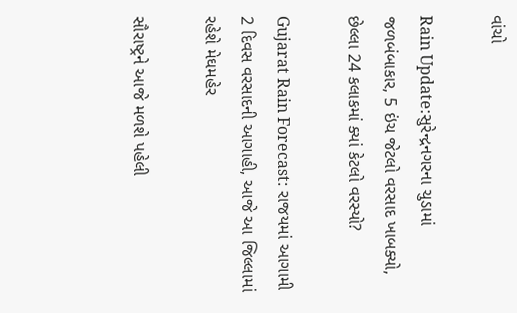વાંચો

Rain Update:સુરેન્દ્રનગરના ચુડામાં જળબંબાકાર, 5 ઇંચ જેટલો વરસાદ ખાબક્યો, છેલ્લા 24 કલાકમાં ક્યાં કેટલો વરસ્યો?

Gujarat Rain Forecast: રાજયમાં આગામી 2 દિવસ વરસાદની આગાહી, આજે આ જિલ્લામાં રહેશે મેઘમહેર

સૌરાષ્ટ્રને આજે મળશે પહેલી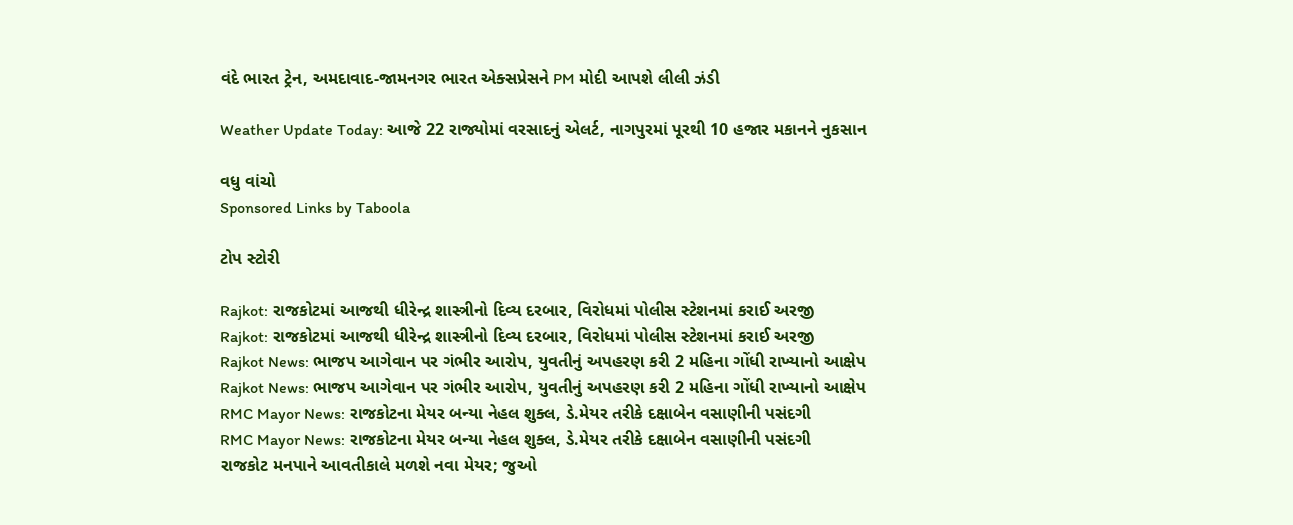વંદે ભારત ટ્રેન, અમદાવાદ-જામનગર ભારત એક્સપ્રેસને PM મોદી આપશે લીલી ઝંડી

Weather Update Today: આજે 22 રાજ્યોમાં વરસાદનું એલર્ટ, નાગપુરમાં પૂરથી 10 હજાર મકાનને નુકસાન

વધુ વાંચો
Sponsored Links by Taboola

ટોપ સ્ટોરી

Rajkot: રાજકોટમાં આજથી ધીરેન્દ્ર શાસ્ત્રીનો દિવ્ય દરબાર, વિરોધમાં પોલીસ સ્ટેશનમાં કરાઈ અરજી
Rajkot: રાજકોટમાં આજથી ધીરેન્દ્ર શાસ્ત્રીનો દિવ્ય દરબાર, વિરોધમાં પોલીસ સ્ટેશનમાં કરાઈ અરજી
Rajkot News: ભાજપ આગેવાન પર ગંભીર આરોપ, યુવતીનું અપહરણ કરી 2 મહિના ગોંધી રાખ્યાનો આક્ષેપ
Rajkot News: ભાજપ આગેવાન પર ગંભીર આરોપ, યુવતીનું અપહરણ કરી 2 મહિના ગોંધી રાખ્યાનો આક્ષેપ
RMC Mayor News: રાજકોટના મેયર બન્યા નેહલ શુક્લ, ડે.મેયર તરીકે દક્ષાબેન વસાણીની પસંદગી
RMC Mayor News: રાજકોટના મેયર બન્યા નેહલ શુક્લ, ડે.મેયર તરીકે દક્ષાબેન વસાણીની પસંદગી
રાજકોટ મનપાને આવતીકાલે મળશે નવા મેયર; જુઓ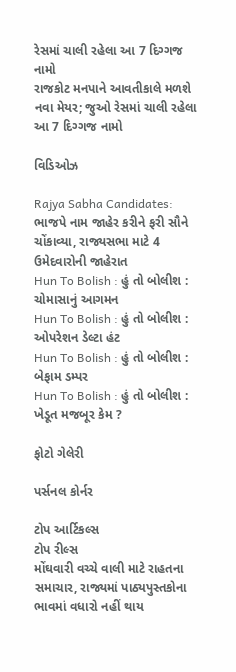રેસમાં ચાલી રહેલા આ 7 દિગ્ગજ નામો
રાજકોટ મનપાને આવતીકાલે મળશે નવા મેયર; જુઓ રેસમાં ચાલી રહેલા આ 7 દિગ્ગજ નામો

વિડિઓઝ

Rajya Sabha Candidates: ભાજપે નામ જાહેર કરીને ફરી સૌને ચોંકાવ્યા, રાજ્યસભા માટે 4 ઉમેદવારોની જાહેરાત
Hun To Bolish : હું તો બોલીશ : ચોમાસાનું આગમન
Hun To Bolish : હું તો બોલીશ : ઓપરેશન ડેલ્ટા હંટ
Hun To Bolish : હું તો બોલીશ : બેફામ ડમ્પર
Hun To Bolish : હું તો બોલીશ : ખેડૂત મજબૂર કેમ ?

ફોટો ગેલેરી

પર્સનલ કોર્નર

ટોપ આર્ટિકલ્સ
ટોપ રીલ્સ
મોંઘવારી વચ્ચે વાલી માટે રાહતના સમાચાર, રાજ્યમાં પાઠ્યપુસ્તકોના ભાવમાં વધારો નહીં થાય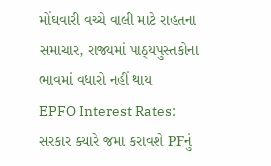મોંઘવારી વચ્ચે વાલી માટે રાહતના સમાચાર, રાજ્યમાં પાઠ્યપુસ્તકોના ભાવમાં વધારો નહીં થાય
EPFO Interest Rates: સરકાર ક્યારે જમા કરાવશે PFનું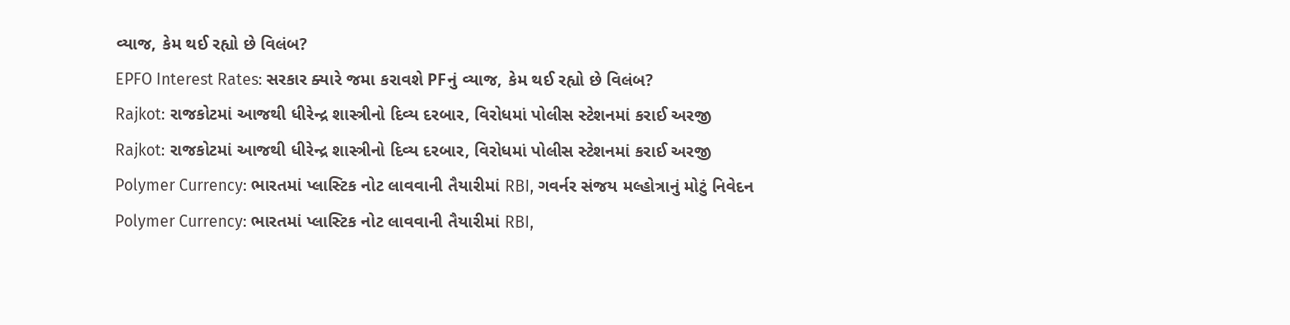વ્યાજ, કેમ થઈ રહ્યો છે વિલંબ?
EPFO Interest Rates: સરકાર ક્યારે જમા કરાવશે PFનું વ્યાજ, કેમ થઈ રહ્યો છે વિલંબ?
Rajkot: રાજકોટમાં આજથી ધીરેન્દ્ર શાસ્ત્રીનો દિવ્ય દરબાર, વિરોધમાં પોલીસ સ્ટેશનમાં કરાઈ અરજી
Rajkot: રાજકોટમાં આજથી ધીરેન્દ્ર શાસ્ત્રીનો દિવ્ય દરબાર, વિરોધમાં પોલીસ સ્ટેશનમાં કરાઈ અરજી
Polymer Currency: ભારતમાં પ્લાસ્ટિક નોટ લાવવાની તૈયારીમાં RBI, ગવર્નર સંજય મલ્હોત્રાનું મોટું નિવેદન
Polymer Currency: ભારતમાં પ્લાસ્ટિક નોટ લાવવાની તૈયારીમાં RBI,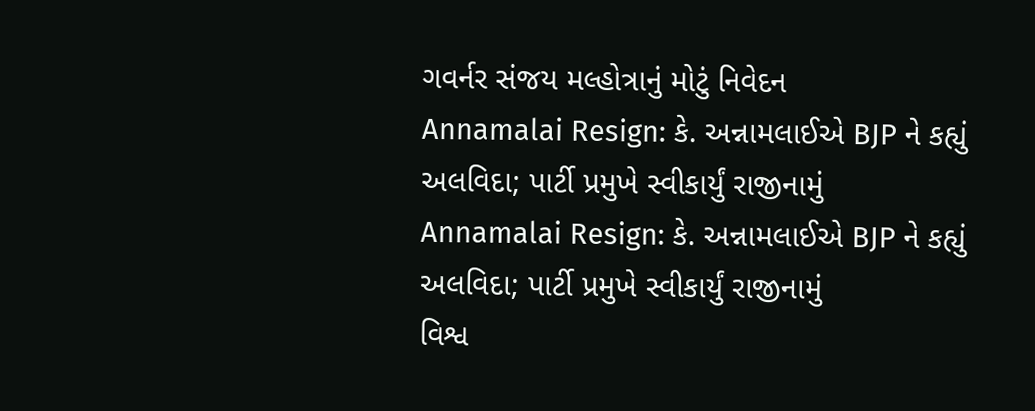ગવર્નર સંજય મલ્હોત્રાનું મોટું નિવેદન
Annamalai Resign: કે. અન્નામલાઈએ BJP ને કહ્યું અલવિદા; પાર્ટી પ્રમુખે સ્વીકાર્યું રાજીનામું
Annamalai Resign: કે. અન્નામલાઈએ BJP ને કહ્યું અલવિદા; પાર્ટી પ્રમુખે સ્વીકાર્યું રાજીનામું
વિશ્વ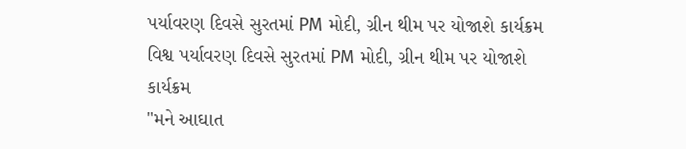પર્યાવરણ દિવસે સુરતમાં PM મોદી, ગ્રીન થીમ પર યોજાશે કાર્યક્રમ
વિશ્વ પર્યાવરણ દિવસે સુરતમાં PM મોદી, ગ્રીન થીમ પર યોજાશે કાર્યક્રમ
"મને આઘાત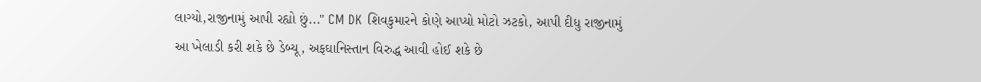લાગ્યો,રાજીનામું આપી રહ્યો છું..." CM DK શિવકુમારને કોણે આપ્યો મોટો ઝટકો, આપી દીધુ રાજીનામું
આ ખેલાડી કરી શકે છે ડેબ્યૂ, અફઘાનિસ્તાન વિરુદ્ધ આવી હોઈ શકે છે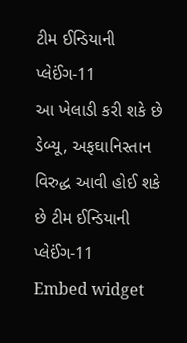ટીમ ઈન્ડિયાની પ્લેઈંગ-11
આ ખેલાડી કરી શકે છે ડેબ્યૂ, અફઘાનિસ્તાન વિરુદ્ધ આવી હોઈ શકે છે ટીમ ઈન્ડિયાની પ્લેઈંગ-11
Embed widget